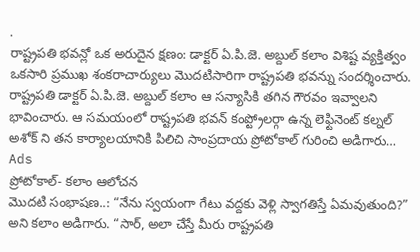.
రాష్ట్రపతి భవన్లో ఒక అరుదైన క్షణం: డాక్టర్ ఏ.పి.జె. అబ్దుల్ కలాం విశిష్ట వ్యక్తిత్వం
ఒకసారి ప్రముఖ శంకరాచార్యులు మొదటిసారిగా రాష్ట్రపతి భవన్ను సందర్శించారు. రాష్ట్రపతి డాక్టర్ ఏ.పి.జె. అబ్దుల్ కలాం ఆ సన్యాసికి తగిన గౌరవం ఇవ్వాలని భావించారు. ఆ సమయంలో రాష్ట్రపతి భవన్ కంప్ట్రోలర్గా ఉన్న లెఫ్టినెంట్ కల్నల్ అశోక్ ని తన కార్యాలయానికి పిలిచి సాంప్రదాయ ప్రోటోకాల్ గురించి అడిగారు…
Ads
ప్రోటోకాల్- కలాం ఆలోచన
మొదటి సంభాషణ..: “నేను స్వయంగా గేటు వద్దకు వెళ్లి స్వాగతిస్తే ఏమవుతుంది?” అని కలాం అడిగారు. “సార్, అలా చేస్తే మీరు రాష్ట్రపతి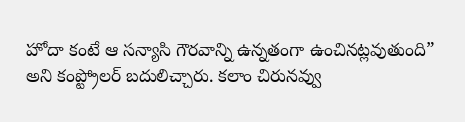హోదా కంటే ఆ సన్యాసి గౌరవాన్ని ఉన్నతంగా ఉంచినట్లవుతుంది” అని కంప్ట్రోలర్ బదులిచ్చారు. కలాం చిరునవ్వు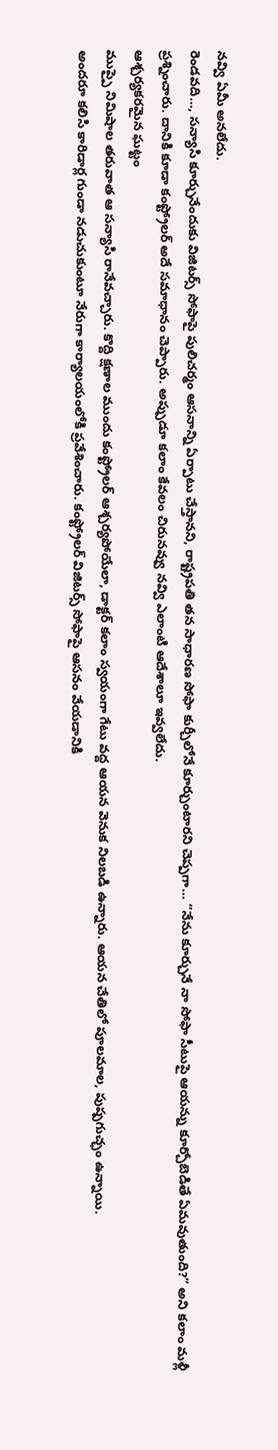నవ్వి ఏమీ అనలేదు.
రెండవది…, సన్యాసి కూర్చునేందుకు విజిటర్స్ సోఫాపై పులిచర్మం ఆసనాన్ని ఏర్పాటు చేస్తానని, రాష్ట్రపతి తన సాధారణ సోఫా కుర్చీలోనే కూర్చుంటారని చెప్పగా… “నేను కూర్చునే నా సోఫా సీటుపై ఆయన్ను కూర్చోబెడితే ఏమవుతుంది?” అని కలాం మళ్లీ ప్రశ్నించారు. దానికి కూడా కంప్ట్రోలర్ అదే సమాధానం చెప్పారు. అప్పుడూ కలాం కేవలం చిరునవ్వు నవ్వి ఎలాంటి ఆదేశాలూ ఇవ్వలేదు.
ఆశ్చర్యకరమైన ఘట్టం
ముప్పై నిమిషాల తరువాత ఆ సన్యాసి రానేవచ్చారు. కొద్ది క్షణాల ముందు కంప్ట్రోలర్ ఆశ్చర్యపోయేలా, డాక్టర్ కలాం స్వయంగా గేటు వద్ద ఆయన వెనుక నిలబడి ఉన్నారు. ఆయన చేతిలో పూలమాల, పుష్పగుచ్ఛం ఉన్నాయి.
అందరూ కలిసి కారిడార్ల గుండా నడుచుకుంటూ నేరుగా కార్యాలయంలోకి ప్రవేశించారు. కంప్ట్రోలర్ విజిటర్స్ సోఫాపై ఆసనం వేయడానికి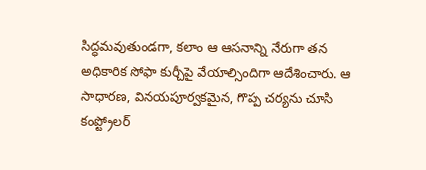సిద్ధమవుతుండగా, కలాం ఆ ఆసనాన్ని నేరుగా తన అధికారిక సోఫా కుర్చీపై వేయాల్సిందిగా ఆదేశించారు. ఆ సాధారణ, వినయపూర్వకమైన, గొప్ప చర్యను చూసి కంప్ట్రోలర్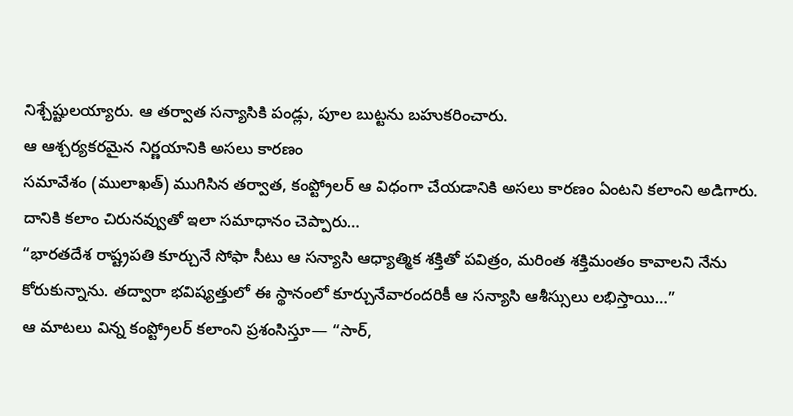నిశ్చేష్టులయ్యారు. ఆ తర్వాత సన్యాసికి పండ్లు, పూల బుట్టను బహుకరించారు.
ఆ ఆశ్చర్యకరమైన నిర్ణయానికి అసలు కారణం
సమావేశం (ములాఖత్) ముగిసిన తర్వాత, కంప్ట్రోలర్ ఆ విధంగా చేయడానికి అసలు కారణం ఏంటని కలాంని అడిగారు. దానికి కలాం చిరునవ్వుతో ఇలా సమాధానం చెప్పారు…
“భారతదేశ రాష్ట్రపతి కూర్చునే సోఫా సీటు ఆ సన్యాసి ఆధ్యాత్మిక శక్తితో పవిత్రం, మరింత శక్తిమంతం కావాలని నేను కోరుకున్నాను. తద్వారా భవిష్యత్తులో ఈ స్థానంలో కూర్చునేవారందరికీ ఆ సన్యాసి ఆశీస్సులు లభిస్తాయి…”
ఆ మాటలు విన్న కంప్ట్రోలర్ కలాంని ప్రశంసిస్తూ— “సార్,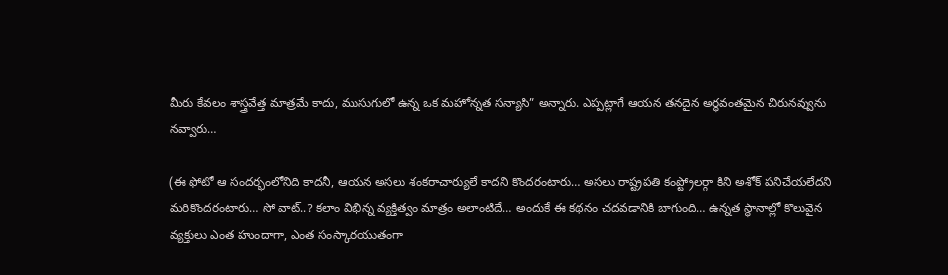మీరు కేవలం శాస్త్రవేత్త మాత్రమే కాదు, ముసుగులో ఉన్న ఒక మహోన్నత సన్యాసి” అన్నారు. ఎప్పట్లాగే ఆయన తనదైన అర్ధవంతమైన చిరునవ్వును నవ్వారు…

(ఈ ఫోటో ఆ సందర్భంలోనిది కాదనీ, ఆయన అసలు శంకరాచార్యులే కాదని కొందరంటారు… అసలు రాష్ట్రపతి కంప్ట్రోలర్గా కిని అశోక్ పనిచేయలేదని మరికొందరంటారు… సో వాట్..? కలాం విభిన్న వ్యక్తిత్వం మాత్రం అలాంటిదే… అందుకే ఈ కథనం చదవడానికి బాగుంది… ఉన్నత స్థానాల్లో కొలువైన వ్యక్తులు ఎంత హుందాగా, ఎంత సంస్కారయుతంగా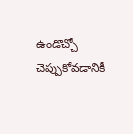ఉండొచ్చో చెప్పుకోవడానికీ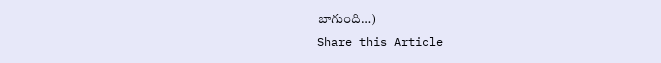బాగుంది…)
Share this Article